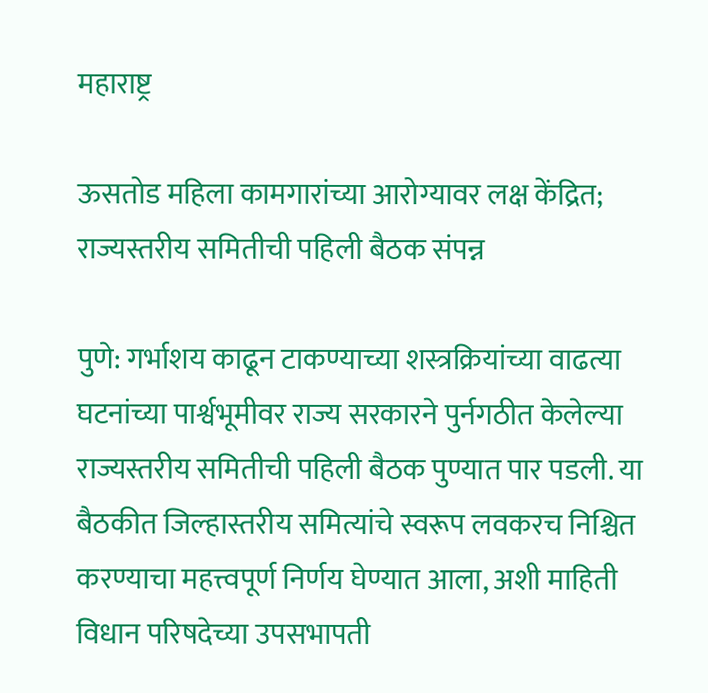महाराष्ट्र

ऊसतोड महिला कामगारांच्या आरोग्यावर लक्ष केंद्रित; राज्यस्तरीय समितीची पहिली बैठक संपन्न

पुणे: गर्भाशय काढून टाकण्याच्या शस्त्रक्रियांच्या वाढत्या घटनांच्या पार्श्वभूमीवर राज्य सरकारने पुर्नगठीत केलेल्या राज्यस्तरीय समितीची पहिली बैठक पुण्यात पार पडली. या बैठकीत जिल्हास्तरीय समित्यांचे स्वरूप लवकरच निश्चित करण्याचा महत्त्वपूर्ण निर्णय घेण्यात आला, अशी माहिती विधान परिषदेच्या उपसभापती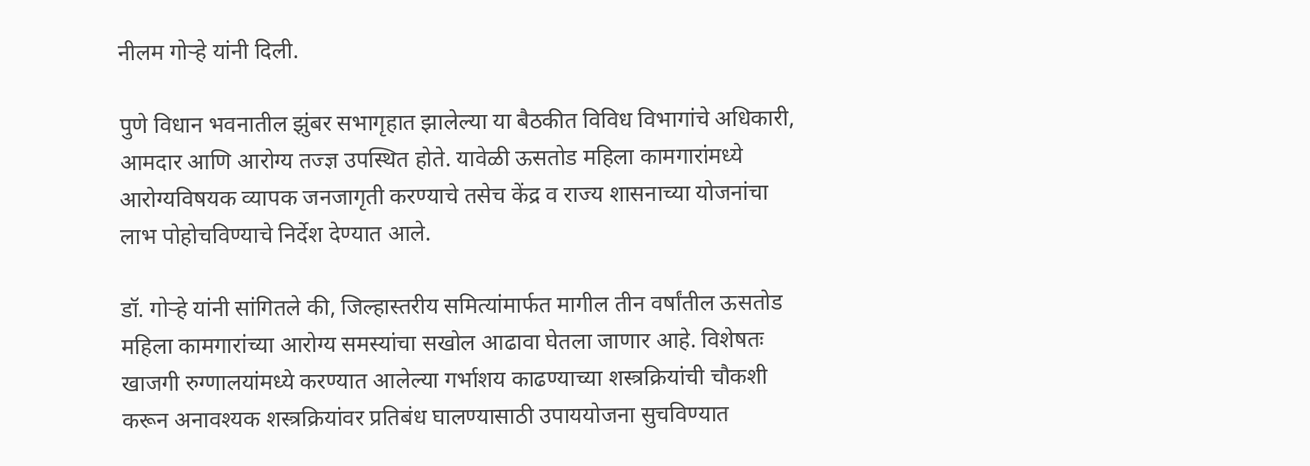नीलम गोऱ्हे यांनी दिली.

पुणे विधान भवनातील झुंबर सभागृहात झालेल्या या बैठकीत विविध विभागांचे अधिकारी, आमदार आणि आरोग्य तज्ज्ञ उपस्थित होते. यावेळी ऊसतोड महिला कामगारांमध्ये आरोग्यविषयक व्यापक जनजागृती करण्याचे तसेच केंद्र व राज्य शासनाच्या योजनांचा लाभ पोहोचविण्याचे निर्देश देण्यात आले.

डॉ. गोऱ्हे यांनी सांगितले की, जिल्हास्तरीय समित्यांमार्फत मागील तीन वर्षांतील ऊसतोड महिला कामगारांच्या आरोग्य समस्यांचा सखोल आढावा घेतला जाणार आहे. विशेषतः खाजगी रुग्णालयांमध्ये करण्यात आलेल्या गर्भाशय काढण्याच्या शस्त्रक्रियांची चौकशी करून अनावश्यक शस्त्रक्रियांवर प्रतिबंध घालण्यासाठी उपाययोजना सुचविण्यात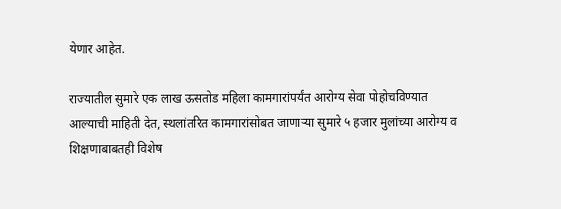येणार आहेत.

राज्यातील सुमारे एक लाख ऊसतोड महिला कामगारांपर्यंत आरोग्य सेवा पोहोचविण्यात आल्याची माहिती देत, स्थलांतरित कामगारांसोबत जाणाऱ्या सुमारे ५ हजार मुलांच्या आरोग्य व शिक्षणाबाबतही विशेष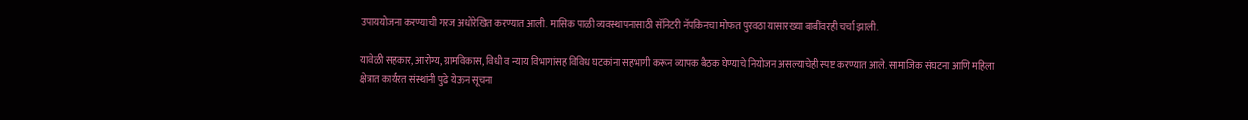उपाययोजना करण्याची गरज अधोरेखित करण्यात आली. मासिक पाळी व्यवस्थापनासाठी सॅनिटरी नॅपकिनचा मोफत पुरवठा यासारख्या बाबींवरही चर्चा झाली.

यावेळी सहकार, आरोग्य, ग्रामविकास, विधी व न्याय विभागांसह विविध घटकांना सहभागी करून व्यापक बैठक घेण्याचे नियोजन असल्याचेही स्पष्ट करण्यात आले. सामाजिक संघटना आणि महिला क्षेत्रात कार्यरत संस्थांनी पुढे येऊन सूचना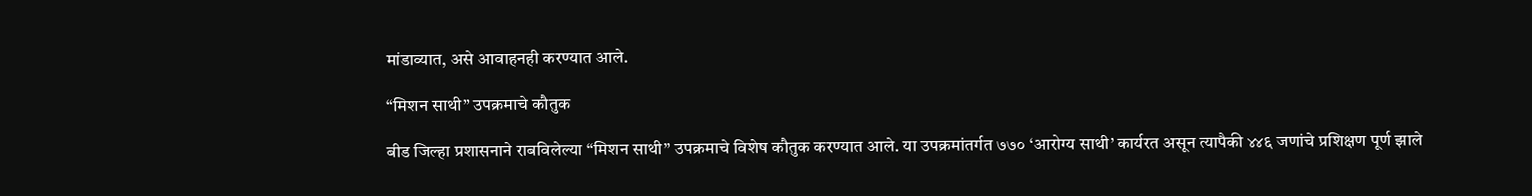मांडाव्यात, असे आवाहनही करण्यात आले.

“मिशन साथी” उपक्रमाचे कौतुक

बीड जिल्हा प्रशासनाने राबविलेल्या “मिशन साथी” उपक्रमाचे विशेष कौतुक करण्यात आले. या उपक्रमांतर्गत ७७० ‘आरोग्य साथी’ कार्यरत असून त्यापैकी ४४६ जणांचे प्रशिक्षण पूर्ण झाले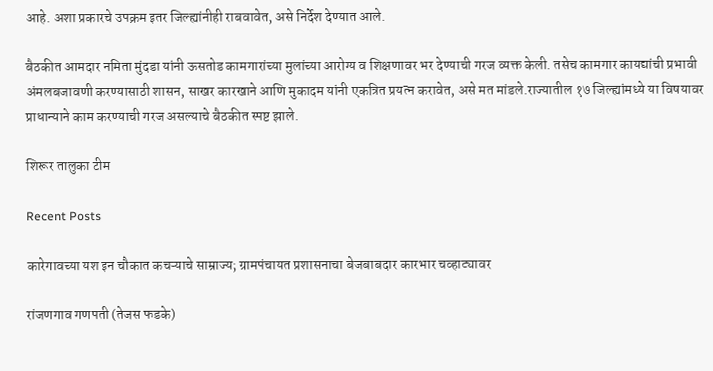आहे. अशा प्रकारचे उपक्रम इतर जिल्ह्यांनीही राबवावेत, असे निर्देश देण्यात आले.

बैठकीत आमदार नमिता मुंदडा यांनी ऊसतोड कामगारांच्या मुलांच्या आरोग्य व शिक्षणावर भर देण्याची गरज व्यक्त केली. तसेच कामगार कायद्यांची प्रभावी अंमलबजावणी करण्यासाठी शासन, साखर कारखाने आणि मुकादम यांनी एकत्रित प्रयत्न करावेत, असे मत मांडले.राज्यातील १७ जिल्ह्यांमध्ये या विषयावर प्राधान्याने काम करण्याची गरज असल्याचे बैठकीत स्पष्ट झाले.

शिरूर तालुका टीम

Recent Posts

कारेगावच्या यश इन चौकात कचऱ्याचे साम्राज्य; ग्रामपंचायत प्रशासनाचा बेजबाबदार कारभार चव्हाट्यावर

रांजणगाव गणपती (तेजस फडके)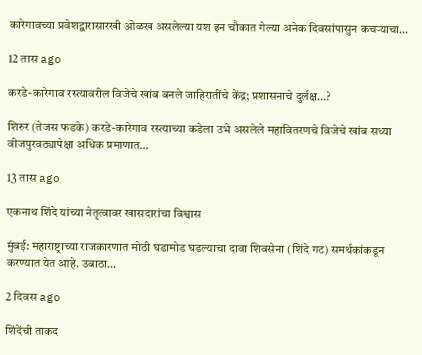कारेगावच्या प्रवेशद्वारासारखी ओळख असलेल्या यश इन चौकात गेल्या अनेक दिवसांपासुन कचऱ्याचा…

12 तास ago

करडे-कारेगाव रस्त्यावरील विजेचे खांब बनले जाहिरातींचे केंद्र; प्रशासनाचे दुर्लक्ष…?

शिरुर (तेजस फडके) करडे-कारेगाव रस्त्याच्या कडेला उभे असलेले महावितरणचे विजेचे खांब सध्या वीजपुरवठ्यापेक्षा अधिक प्रमाणात…

13 तास ago

एकनाथ शिंदे यांच्या नेतृत्वावर खासदारांचा विश्वास

मुंबई: महाराष्ट्राच्या राजकारणात मोठी घडामोड घडल्याचा दावा शिवसेना (शिंदे गट) समर्थकांकडून करण्यात येत आहे. उबाठा…

2 दिवस ago

शिंदेंची ताकद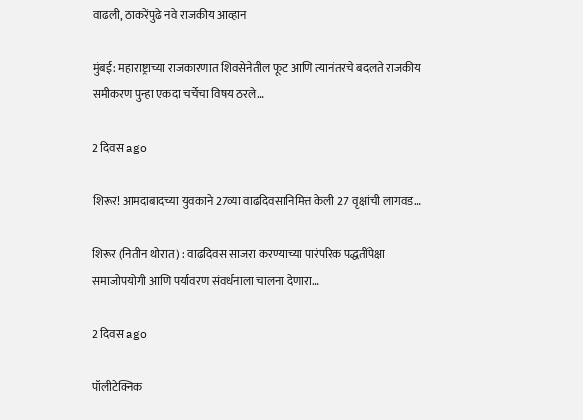वाढली, ठाकरेंपुढे नवे राजकीय आव्हान

मुंबई: महाराष्ट्राच्या राजकारणात शिवसेनेतील फूट आणि त्यानंतरचे बदलते राजकीय समीकरण पुन्हा एकदा चर्चेचा विषय ठरले…

2 दिवस ago

शिरूर! आमदाबादच्या युवकाने 27व्या वाढदिवसानिमित्त केली 27 वृक्षांची लागवड…

शिरूर (नितीन थोरात) : वाढदिवस साजरा करण्याच्या पारंपरिक पद्धतींपेक्षा समाजोपयोगी आणि पर्यावरण संवर्धनाला चालना देणारा…

2 दिवस ago

पॉलीटेक्निक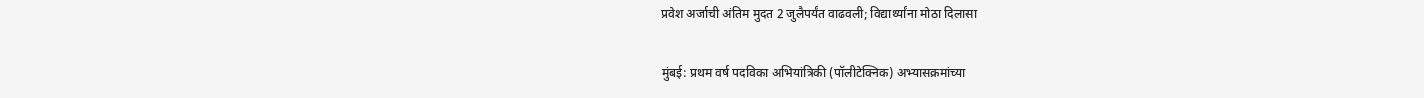प्रवेश अर्जाची अंतिम मुदत 2 जुलैपर्यंत वाढवली; विद्यार्थ्यांना मोठा दिलासा

मुंबई: प्रथम वर्ष पदविका अभियांत्रिकी (पॉलीटेक्निक) अभ्यासक्रमांच्या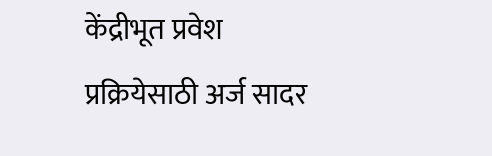केंद्रीभूत प्रवेश प्रक्रियेसाठी अर्ज सादर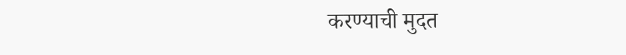करण्याची मुदत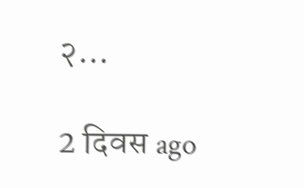२…

2 दिवस ago